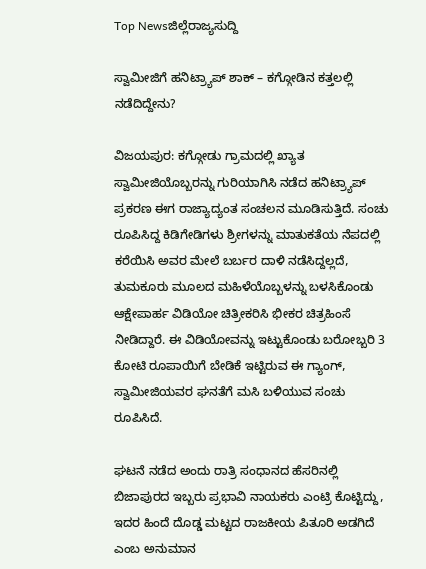Top Newsಜಿಲ್ಲೆರಾಜ್ಯಸುದ್ದಿ

ಸ್ವಾಮೀಜಿಗೆ ಹನಿಟ್ರ್ಯಾಪ್‌ ಶಾಕ್‌ – ಕಗ್ಗೋಡಿನ ಕತ್ತಲಲ್ಲಿ ನಡೆದಿದ್ದೇನು?

ವಿಜಯಪುರ: ಕಗ್ಗೋಡು ಗ್ರಾಮದಲ್ಲಿ ಖ್ಯಾತ ಸ್ವಾಮೀಜಿಯೊಬ್ಬರನ್ನು ಗುರಿಯಾಗಿಸಿ ನಡೆದ ಹನಿಟ್ರ್ಯಾಪ್ ಪ್ರಕರಣ ಈಗ ರಾಜ್ಯಾದ್ಯಂತ ಸಂಚಲನ ಮೂಡಿಸುತ್ತಿದೆ. ಸಂಚು ರೂಪಿಸಿದ್ದ ಕಿಡಿಗೇಡಿಗಳು ಶ್ರೀಗಳನ್ನು ಮಾತುಕತೆಯ ನೆಪದಲ್ಲಿ ಕರೆಯಿಸಿ ಅವರ ಮೇಲೆ ಬರ್ಬರ ದಾಳಿ ನಡೆಸಿದ್ದಲ್ಲದೆ, ತುಮಕೂರು ಮೂಲದ ಮಹಿಳೆಯೊಬ್ಬಳನ್ನು ಬಳಸಿಕೊಂಡು ಆಕ್ಷೇಪಾರ್ಹ ವಿಡಿಯೋ ಚಿತ್ರೀಕರಿಸಿ ಭೀಕರ ಚಿತ್ರಹಿಂಸೆ ನೀಡಿದ್ದಾರೆ. ಈ ವಿಡಿಯೋವನ್ನು ಇಟ್ಟುಕೊಂಡು ಬರೋಬ್ಬರಿ 3 ಕೋಟಿ ರೂಪಾಯಿಗೆ ಬೇಡಿಕೆ ಇಟ್ಟಿರುವ ಈ ಗ್ಯಾಂಗ್, ಸ್ವಾಮೀಜಿಯವರ ಘನತೆಗೆ ಮಸಿ ಬಳಿಯುವ ಸಂಚು ರೂಪಿಸಿದೆ.

ಘಟನೆ ನಡೆದ ಅಂದು ರಾತ್ರಿ ಸಂಧಾನದ ಹೆಸರಿನಲ್ಲಿ ಬಿಜಾಪುರದ ಇಬ್ಬರು ಪ್ರಭಾವಿ ನಾಯಕರು ಎಂಟ್ರಿ ಕೊಟ್ಟಿದ್ದು, ಇದರ ಹಿಂದೆ ದೊಡ್ಡ ಮಟ್ಟದ ರಾಜಕೀಯ ಪಿತೂರಿ ಅಡಗಿದೆ ಎಂಬ ಅನುಮಾನ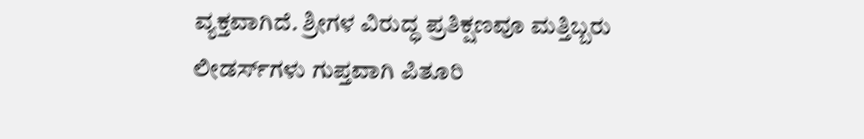ವ್ಯಕ್ತವಾಗಿದೆ. ಶ್ರೀಗಳ ವಿರುದ್ಧ ಪ್ರತಿಕ್ಷಣವೂ ಮತ್ತಿಬ್ಬರು ಲೀಡರ್ಸ್‌ಗಳು ಗುಪ್ತವಾಗಿ ಪಿತೂರಿ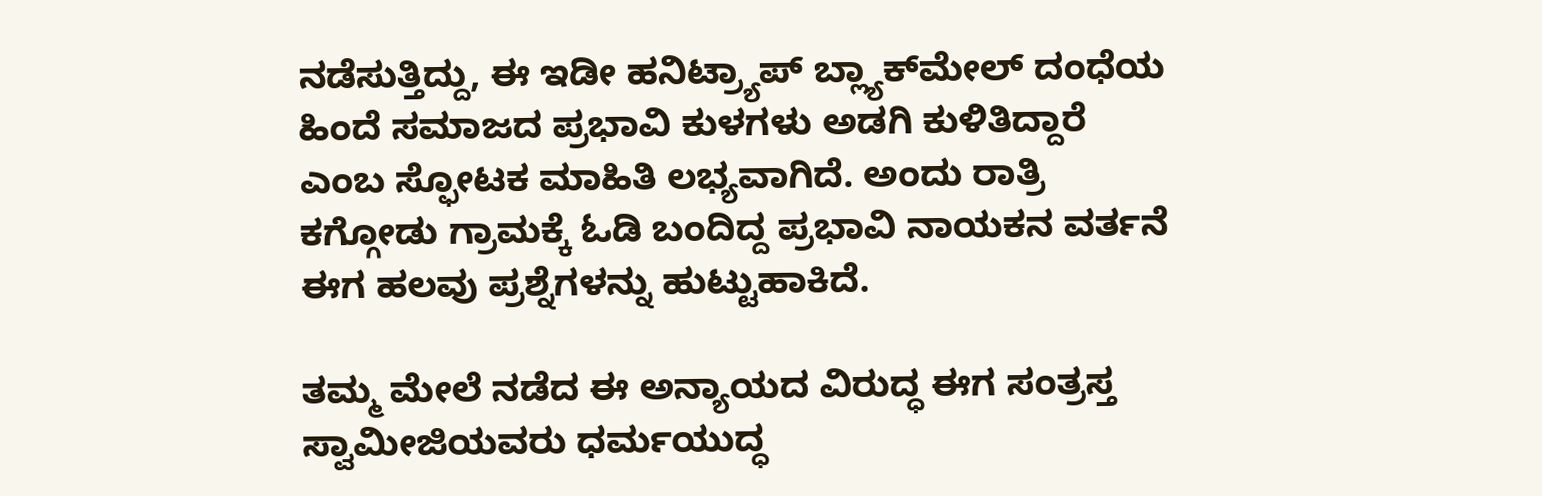ನಡೆಸುತ್ತಿದ್ದು, ಈ ಇಡೀ ಹನಿಟ್ರ್ಯಾಪ್ ಬ್ಲ್ಯಾಕ್‌ಮೇಲ್ ದಂಧೆಯ ಹಿಂದೆ ಸಮಾಜದ ಪ್ರಭಾವಿ ಕುಳಗಳು ಅಡಗಿ ಕುಳಿತಿದ್ದಾರೆ ಎಂಬ ಸ್ಫೋಟಕ ಮಾಹಿತಿ ಲಭ್ಯವಾಗಿದೆ. ಅಂದು ರಾತ್ರಿ ಕಗ್ಗೋಡು ಗ್ರಾಮಕ್ಕೆ ಓಡಿ ಬಂದಿದ್ದ ಪ್ರಭಾವಿ ನಾಯಕನ ವರ್ತನೆ ಈಗ ಹಲವು ಪ್ರಶ್ನೆಗಳನ್ನು ಹುಟ್ಟುಹಾಕಿದೆ.

ತಮ್ಮ ಮೇಲೆ ನಡೆದ ಈ ಅನ್ಯಾಯದ ವಿರುದ್ಧ ಈಗ ಸಂತ್ರಸ್ತ ಸ್ವಾಮೀಜಿಯವರು ಧರ್ಮಯುದ್ಧ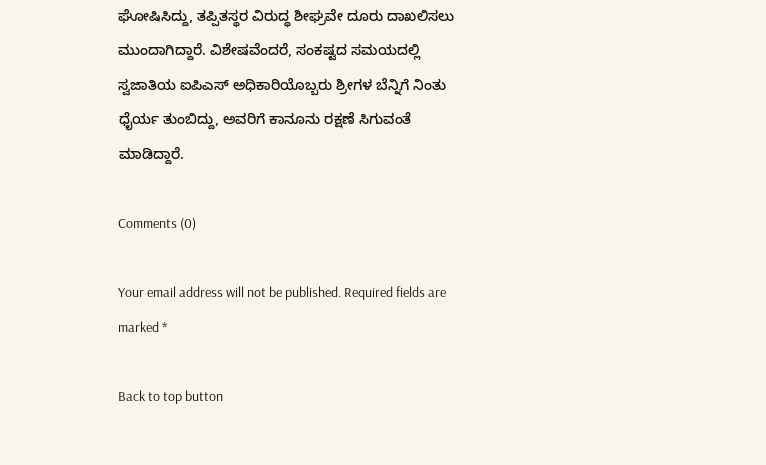ಘೋಷಿಸಿದ್ದು, ತಪ್ಪಿತಸ್ಥರ ವಿರುದ್ಧ ಶೀಘ್ರವೇ ದೂರು ದಾಖಲಿಸಲು ಮುಂದಾಗಿದ್ದಾರೆ. ವಿಶೇಷವೆಂದರೆ, ಸಂಕಷ್ಟದ ಸಮಯದಲ್ಲಿ ಸ್ವಜಾತಿಯ ಐಪಿಎಸ್ ಅಧಿಕಾರಿಯೊಬ್ಬರು ಶ್ರೀಗಳ ಬೆನ್ನಿಗೆ ನಿಂತು ಧೈರ್ಯ ತುಂಬಿದ್ದು, ಅವರಿಗೆ ಕಾನೂನು ರಕ್ಷಣೆ ಸಿಗುವಂತೆ ಮಾಡಿದ್ದಾರೆ.

Comments (0)

Your email address will not be published. Required fields are marked *

Back to top button